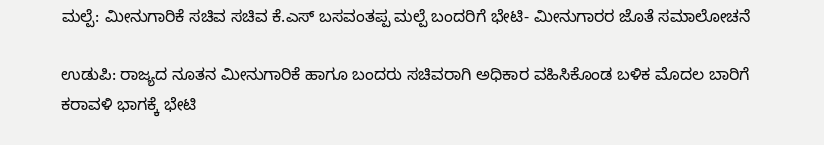ಮಲ್ಪೆ: ಮೀನುಗಾರಿಕೆ ಸಚಿವ ಸಚಿವ ಕೆ.ಎಸ್ ಬಸವಂತಪ್ಪ ಮಲ್ಪೆ ಬಂದರಿಗೆ ಭೇಟಿ- ಮೀನುಗಾರರ ಜೊತೆ ಸಮಾಲೋಚನೆ

ಉಡುಪಿ: ರಾಜ್ಯದ ನೂತನ ಮೀನುಗಾರಿಕೆ ಹಾಗೂ ಬಂದರು ಸಚಿವರಾಗಿ ಅಧಿಕಾರ ವಹಿಸಿಕೊಂಡ ಬಳಿಕ ಮೊದಲ ಬಾರಿಗೆ ಕರಾವಳಿ ಭಾಗಕ್ಕೆ ಭೇಟಿ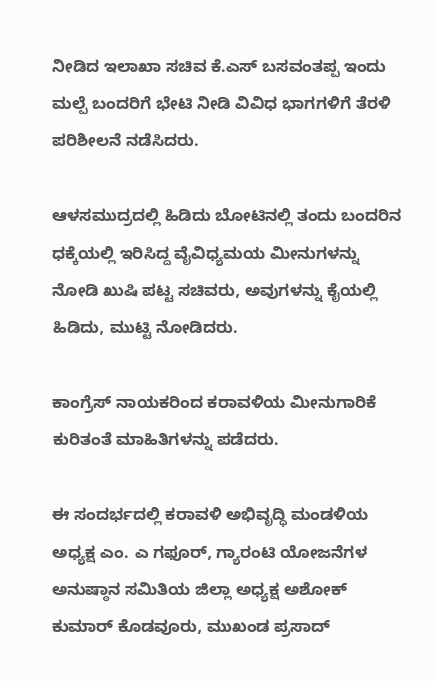ನೀಡಿದ ಇಲಾಖಾ ಸಚಿವ ಕೆ.ಎಸ್ ಬಸವಂತಪ್ಪ ಇಂದು ಮಲ್ಪೆ ಬಂದರಿಗೆ ಭೇಟಿ ನೀಡಿ ವಿವಿಧ ಭಾಗಗಳಿಗೆ ತೆರಳಿ ಪರಿಶೀಲನೆ ನಡೆಸಿದರು.

ಆಳಸಮುದ್ರದಲ್ಲಿ ಹಿಡಿದು ಬೋಟಿನಲ್ಲಿ ತಂದು ಬಂದರಿನ ಧಕ್ಕೆಯಲ್ಲಿ ಇರಿಸಿದ್ದ ವೈವಿಧ್ಯಮಯ ಮೀನುಗಳನ್ನು ನೋಡಿ ಖುಷಿ ಪಟ್ಟ ಸಚಿವರು, ಅವುಗಳನ್ನು ಕೈಯಲ್ಲಿ ಹಿಡಿದು, ಮುಟ್ಟಿ ನೋಡಿದರು.

ಕಾಂಗ್ರೆಸ್ ನಾಯಕರಿಂದ ಕರಾವಳಿಯ ಮೀನುಗಾರಿಕೆ ಕುರಿತಂತೆ ಮಾಹಿತಿಗಳನ್ನು ಪಡೆದರು.

ಈ ಸಂದರ್ಭದಲ್ಲಿ ಕರಾವಳಿ ಅಭಿವೃದ್ಧಿ ಮಂಡಳಿಯ ಅಧ್ಯಕ್ಷ ಎಂ. ಎ ಗಫೂ‌ರ್, ಗ್ಯಾರಂಟಿ ಯೋಜನೆಗಳ ಅನುಷ್ಠಾನ ಸಮಿತಿಯ ಜಿಲ್ಲಾ ಅಧ್ಯಕ್ಷ ಅಶೋಕ್ ಕುಮಾರ್ ಕೊಡವೂರು, ಮುಖಂಡ ಪ್ರಸಾದ್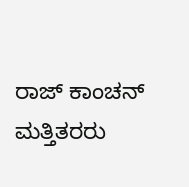ರಾಜ್ ಕಾಂಚನ್ ಮತ್ತಿತರರು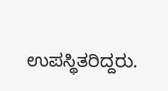ಉಪಸ್ಥಿತರಿದ್ದರು.